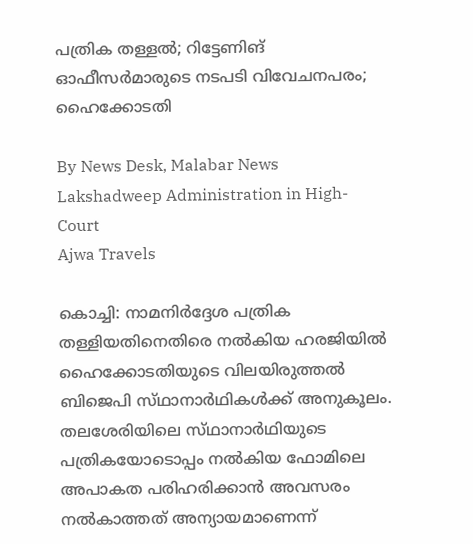പത്രിക തള്ളൽ; റിട്ടേണിങ് ഓഫീസർമാരുടെ നടപടി വിവേചനപരം; ഹൈക്കോടതി

By News Desk, Malabar News
Lakshadweep Administration in High-Court
Ajwa Travels

കൊച്ചി: നാമനിർദ്ദേശ പത്രിക തള്ളിയതിനെതിരെ നൽകിയ ഹരജിയിൽ ഹൈക്കോടതിയുടെ വിലയിരുത്തൽ ബിജെപി സ്‌ഥാനാർഥികൾക്ക് അനുകൂലം. തലശേരിയിലെ സ്‌ഥാനാർഥിയുടെ പത്രികയോടൊപ്പം നൽകിയ ഫോമിലെ അപാകത പരിഹരിക്കാൻ അവസരം നൽകാത്തത് അന്യായമാണെന്ന്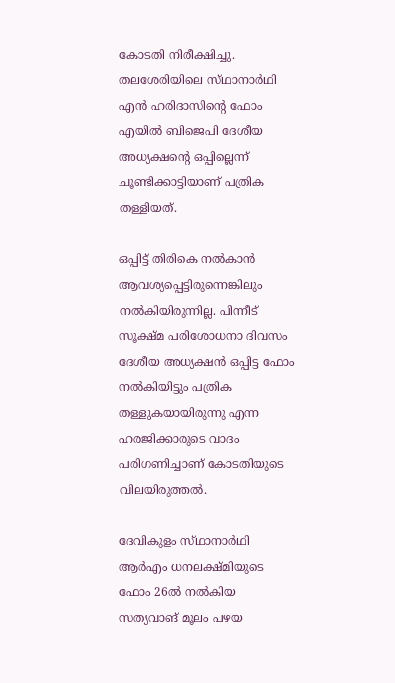കോടതി നിരീക്ഷിച്ചു. തലശേരിയിലെ സ്‌ഥാനാർഥി എൻ ഹരിദാസിന്റെ ഫോം എയിൽ ബിജെപി ദേശീയ അധ്യക്ഷന്റെ ഒപ്പില്ലെന്ന് ചൂണ്ടിക്കാട്ടിയാണ് പത്രിക തള്ളിയത്.

ഒപ്പിട്ട് തിരികെ നൽകാൻ ആവശ്യപ്പെട്ടിരുന്നെങ്കിലും നൽകിയിരുന്നില്ല. പിന്നീട് സൂക്ഷ്‌മ പരിശോധനാ ദിവസം ദേശീയ അധ്യക്ഷൻ ഒപ്പിട്ട ഫോം നൽകിയിട്ടും പത്രിക തള്ളുകയായിരുന്നു എന്ന ഹരജിക്കാരുടെ വാദം പരിഗണിച്ചാണ് കോടതിയുടെ വിലയിരുത്തൽ.

ദേവികുളം സ്‌ഥാനാർഥി ആർഎം ധനലക്ഷ്‌മിയുടെ ഫോം 26ൽ നൽകിയ സത്യവാങ് മൂലം പഴയ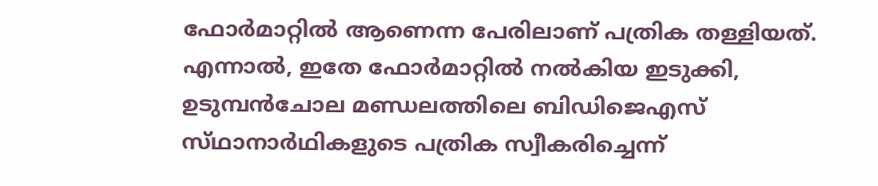ഫോർമാറ്റിൽ ആണെന്ന പേരിലാണ് പത്രിക തള്ളിയത്. എന്നാൽ, ഇതേ ഫോർമാറ്റിൽ നൽകിയ ഇടുക്കി, ഉടുമ്പൻചോല മണ്ഡലത്തിലെ ബിഡിജെഎസ് സ്‌ഥാനാർഥികളുടെ പത്രിക സ്വീകരിച്ചെന്ന്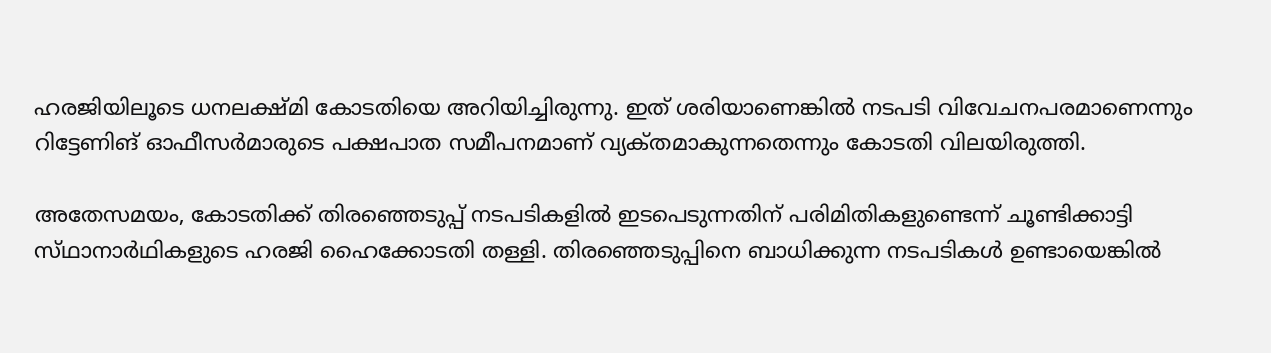ഹരജിയിലൂടെ ധനലക്ഷ്‌മി കോടതിയെ അറിയിച്ചിരുന്നു. ഇത് ശരിയാണെങ്കിൽ നടപടി വിവേചനപരമാണെന്നും റിട്ടേണിങ് ഓഫീസർമാരുടെ പക്ഷപാത സമീപനമാണ് വ്യക്‌തമാകുന്നതെന്നും കോടതി വിലയിരുത്തി.

അതേസമയം, കോടതിക്ക് തിരഞ്ഞെടുപ്പ് നടപടികളിൽ ഇടപെടുന്നതിന് പരിമിതികളുണ്ടെന്ന് ചൂണ്ടിക്കാട്ടി സ്‌ഥാനാർഥികളുടെ ഹരജി ഹൈക്കോടതി തള്ളി. തിരഞ്ഞെടുപ്പിനെ ബാധിക്കുന്ന നടപടികൾ ഉണ്ടായെങ്കിൽ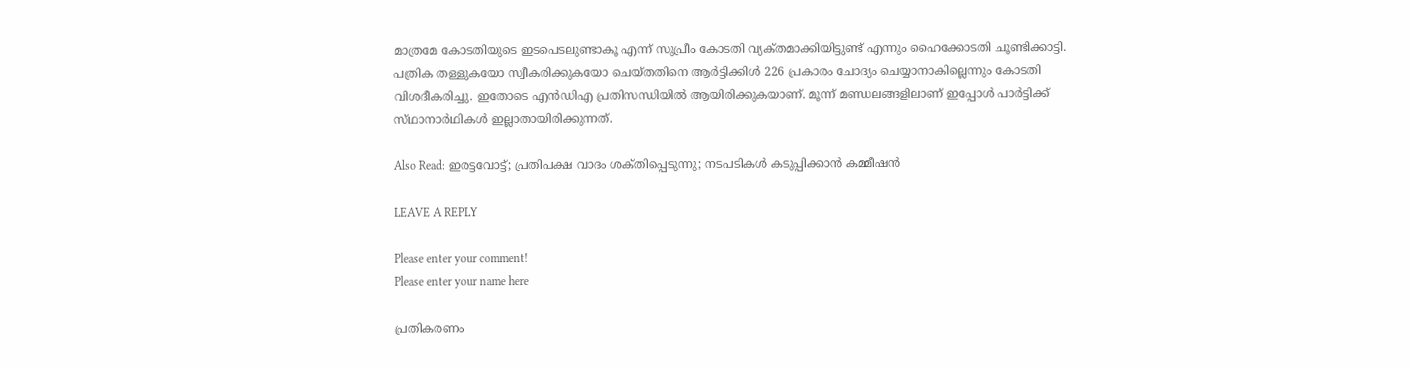മാത്രമേ കോടതിയുടെ ഇടപെടലുണ്ടാകൂ എന്ന് സുപ്രീം കോടതി വ്യക്‌തമാക്കിയിട്ടുണ്ട് എന്നും ഹൈക്കോടതി ചൂണ്ടിക്കാട്ടി. പത്രിക തള്ളുകയോ സ്വീകരിക്കുകയോ ചെയ്‌തതിനെ ആർട്ടിക്കിൾ 226 പ്രകാരം ചോദ്യം ചെയ്യാനാകില്ലെന്നും കോടതി വിശദീകരിച്ചു. ഇതോടെ എൻഡിഎ പ്രതിസന്ധിയിൽ ആയിരിക്കുകയാണ്. മൂന്ന് മണ്ഡലങ്ങളിലാണ് ഇപ്പോൾ പാർട്ടിക്ക് സ്‌ഥാനാർഥികൾ ഇല്ലാതായിരിക്കുന്നത്.

Also Read: ഇരട്ടവോട്ട്; പ്രതിപക്ഷ വാദം ശക്‌തിപ്പെടുന്നു; നടപടികൾ കടുപ്പിക്കാൻ കമ്മീഷൻ

LEAVE A REPLY

Please enter your comment!
Please enter your name here

പ്രതികരണം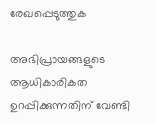രേഖപ്പെടുത്തുക

അഭിപ്രായങ്ങളുടെ ആധികാരികത ഉറപ്പിക്കുന്നതിന് വേണ്ടി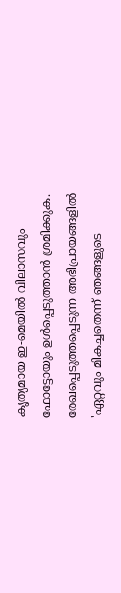കൃത്യമായ ഇ-മെയിൽ വിലാസവും ഫോട്ടോയും ഉൾപ്പെടുത്താൻ ശ്രമിക്കുക. രേഖപ്പെടുത്തപ്പെടുന്ന അഭിപ്രായങ്ങളിൽ 'ഏറ്റവും മികച്ചതെന്ന് ഞങ്ങളുടെ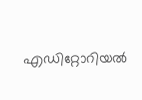എഡിറ്റോറിയൽ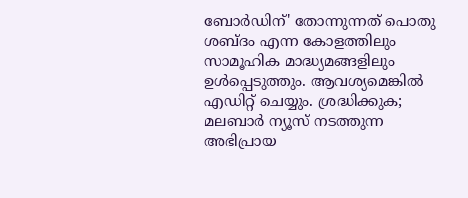ബോർഡിന്' തോന്നുന്നത് പൊതു ശബ്‌ദം എന്ന കോളത്തിലും സാമൂഹിക മാദ്ധ്യമങ്ങളിലും ഉൾപ്പെടുത്തും. ആവശ്യമെങ്കിൽ എഡിറ്റ് ചെയ്യും. ശ്രദ്ധിക്കുക; മലബാർ ന്യൂസ് നടത്തുന്ന അഭിപ്രായ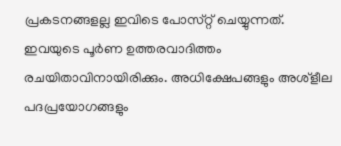പ്രകടനങ്ങളല്ല ഇവിടെ പോസ്‌റ്റ് ചെയ്യുന്നത്. ഇവയുടെ പൂർണ ഉത്തരവാദിത്തം രചയിതാവിനായിരിക്കും. അധിക്ഷേപങ്ങളും അശ്‌ളീല പദപ്രയോഗങ്ങളും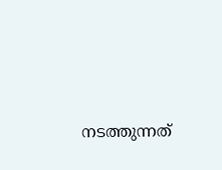നടത്തുന്നത്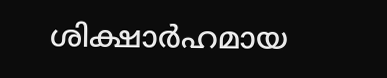ശിക്ഷാർഹമായ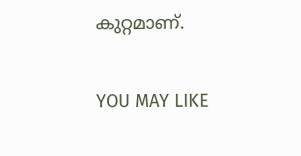കുറ്റമാണ്.

YOU MAY LIKE